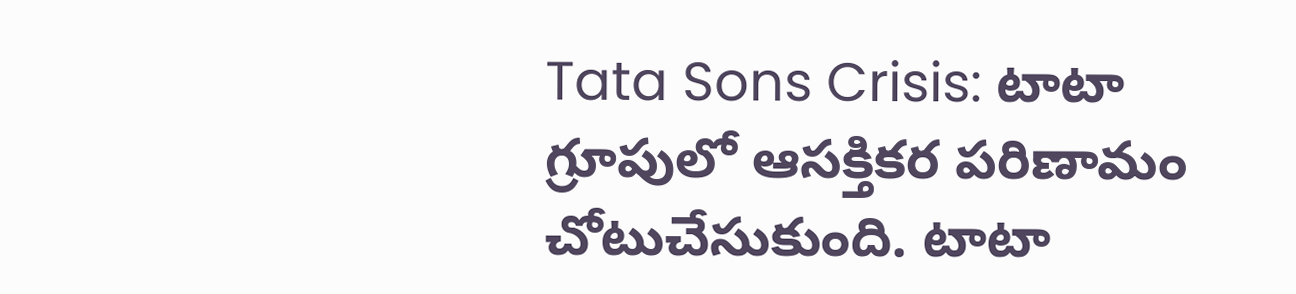Tata Sons Crisis: టాటా గ్రూపులో ఆసక్తికర పరిణామం చోటుచేసుకుంది. టాటా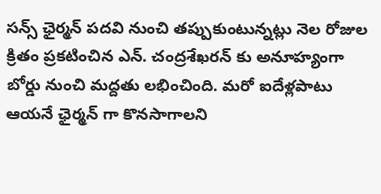సన్స్ ఛైర్మన్ పదవి నుంచి తప్పుకుంటున్నట్లు నెల రోజుల క్రితం ప్రకటించిన ఎన్. చంద్రశేఖరన్ కు అనూహ్యంగా బోర్డు నుంచి మద్దతు లభించింది. మరో ఐదేళ్లపాటు ఆయనే ఛైర్మన్ గా కొనసాగాలని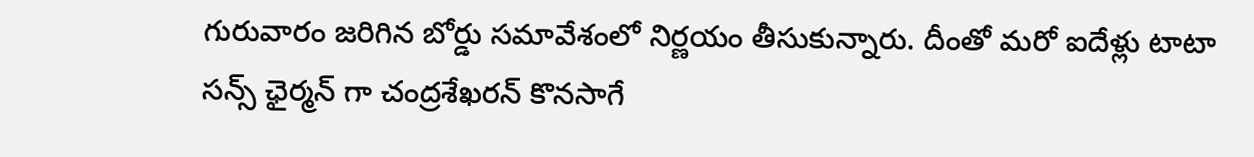గురువారం జరిగిన బోర్డు సమావేశంలో నిర్ణయం తీసుకున్నారు. దీంతో మరో ఐదేళ్లు టాటా సన్స్ ఛైర్మన్ గా చంద్రశేఖరన్ కొనసాగే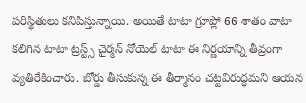పరిస్థితులు కనిపిస్తున్నాయి. అయితే టాటా గ్రూప్లో 66 శాతం వాటా కలిగిన టాటా ట్రస్ట్స్ చైర్మన్ నోయెల్ టాటా ఈ నిర్ణయాన్ని తీవ్రంగా వ్యతిరేకించారు. బోర్డు తీసుకున్న ఈ తీర్మానం చట్టవిరుద్ధమని ఆయన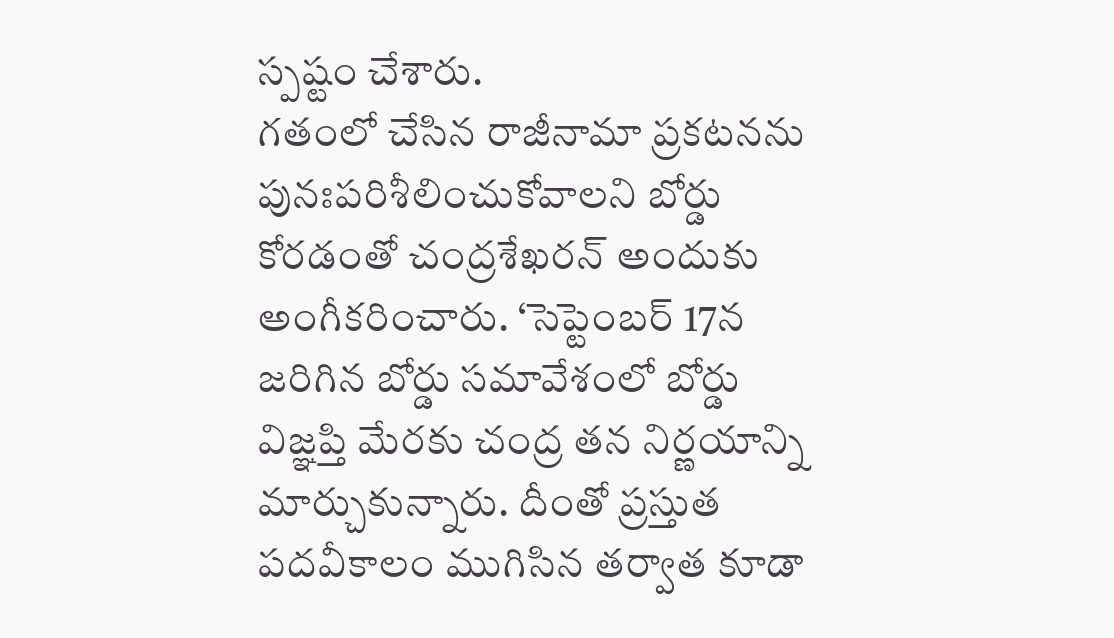స్పష్టం చేశారు.
గతంలో చేసిన రాజీనామా ప్రకటనను పునఃపరిశీలించుకోవాలని బోర్డు కోరడంతో చంద్రశేఖరన్ అందుకు అంగీకరించారు. ‘సెప్టెంబర్ 17న జరిగిన బోర్డు సమావేశంలో బోర్డు విజ్ఞప్తి మేరకు చంద్ర తన నిర్ణయాన్ని మార్చుకున్నారు. దీంతో ప్రస్తుత పదవీకాలం ముగిసిన తర్వాత కూడా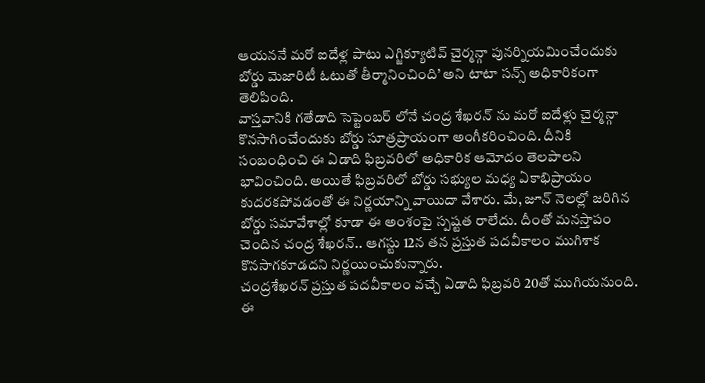ఆయననే మరో ఐదేళ్ల పాటు ఎగ్జిక్యూటివ్ చైర్మన్గా పునర్నియమించేందుకు బోర్డు మెజారిటీ ఓటుతో తీర్మానించింది’ అని టాటా సన్స్ అధికారికంగా తెలిపింది.
వాస్తవానికి గతేడాది సెప్టెంబర్ లోనే చంద్ర శేఖరన్ ను మరో ఐదేళ్లు చైర్మన్గా కొనసాగించేందుకు బోర్డు సూత్రప్రాయంగా అంగీకరించింది. దీనికి సంబంధించి ఈ ఏడాది ఫిబ్రవరిలో అధికారిక ఆమోదం తెలపాలని భావించింది. అయితే ఫిబ్రవరిలో బోర్డు సభ్యుల మధ్య ఏకాభిప్రాయం కుదరకపోవడంతో ఈ నిర్ణయాన్ని వాయిదా వేశారు. మే, జూన్ నెలల్లో జరిగిన బోర్డు సమావేశాల్లో కూడా ఈ అంశంపై స్పష్టత రాలేదు. దీంతో మనస్తాపం చెందిన చంద్ర శేఖరన్.. ఆగస్టు 12న తన ప్రస్తుత పదవీకాలం ముగిశాక కొనసాగకూడదని నిర్ణయించుకున్నారు.
చంద్రశేఖరన్ ప్రస్తుత పదవీకాలం వచ్చే ఏడాది ఫిబ్రవరి 20తో ముగియనుంది. ఈ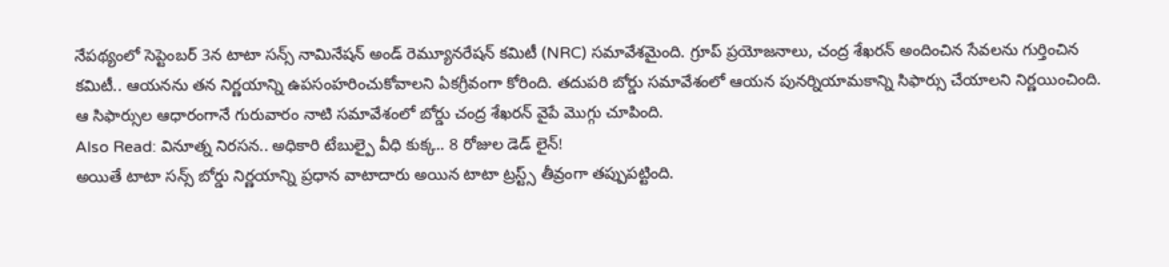నేపథ్యంలో సెప్టెంబర్ 3న టాటా సన్స్ నామినేషన్ అండ్ రెమ్యూనరేషన్ కమిటీ (NRC) సమావేశమైంది. గ్రూప్ ప్రయోజనాలు, చంద్ర శేఖరన్ అందించిన సేవలను గుర్తించిన కమిటీ.. ఆయనను తన నిర్ణయాన్ని ఉపసంహరించుకోవాలని ఏకగ్రీవంగా కోరింది. తదుపరి బోర్డు సమావేశంలో ఆయన పునర్నియామకాన్ని సిఫార్సు చేయాలని నిర్ణయించింది. ఆ సిఫార్సుల ఆధారంగానే గురువారం నాటి సమావేశంలో బోర్డు చంద్ర శేఖరన్ వైపే మొగ్గు చూపింది.
Also Read: వినూత్న నిరసన.. అధికారి టేబుల్పై వీధి కుక్క.. 8 రోజుల డెడ్ లైన్!
అయితే టాటా సన్స్ బోర్డు నిర్ణయాన్ని ప్రధాన వాటాదారు అయిన టాటా ట్రస్ట్స్ తీవ్రంగా తప్పుపట్టింది.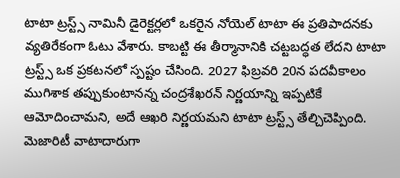టాటా ట్రస్ట్స్ నామినీ డైరెక్టర్లలో ఒకరైన నోయెల్ టాటా ఈ ప్రతిపాదనకు వ్యతిరేకంగా ఓటు వేశారు. కాబట్టి ఈ తీర్మానానికి చట్టబద్ధత లేదని టాటా ట్రస్ట్స్ ఒక ప్రకటనలో స్పష్టం చేసింది. 2027 ఫిబ్రవరి 20న పదవీకాలం ముగిశాక తప్పుకుంటానన్న చంద్రశేఖరన్ నిర్ణయాన్ని ఇప్పటికే ఆమోదించామని, అదే ఆఖరి నిర్ణయమని టాటా ట్రస్ట్స్ తేల్చిచెప్పింది. మెజారిటీ వాటాదారుగా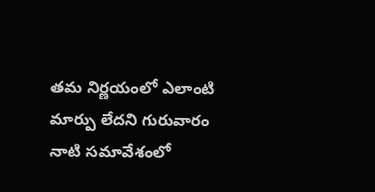తమ నిర్ణయంలో ఎలాంటి మార్పు లేదని గురువారం నాటి సమావేశంలో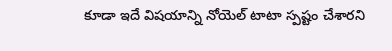కూడా ఇదే విషయాన్ని నోయెల్ టాటా స్పష్టం చేశారని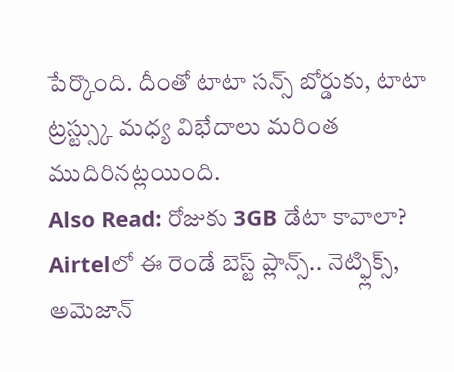పేర్కొంది. దీంతో టాటా సన్స్ బోర్డుకు, టాటా ట్రస్ట్స్కు మధ్య విభేదాలు మరింత ముదిరినట్లయింది.
Also Read: రోజుకు 3GB డేటా కావాలా? Airtelలో ఈ రెండే బెస్ట్ ప్లాన్స్.. నెట్ఫ్లిక్స్, అమెజాన్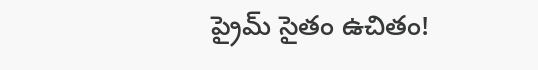ప్రైమ్ సైతం ఉచితం!